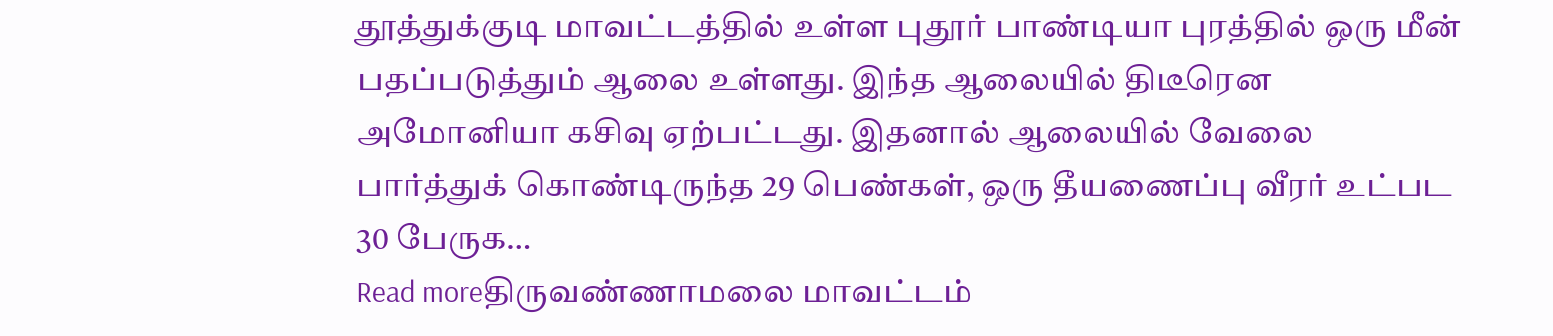தூத்துக்குடி மாவட்டத்தில் உள்ள புதூர் பாண்டியா புரத்தில் ஒரு மீன் பதப்படுத்தும் ஆலை உள்ளது. இந்த ஆலையில் திடீரென அமோனியா கசிவு ஏற்பட்டது. இதனால் ஆலையில் வேலை பார்த்துக் கொண்டிருந்த 29 பெண்கள், ஒரு தீயணைப்பு வீரர் உட்பட 30 பேருக…
Read moreதிருவண்ணாமலை மாவட்டம்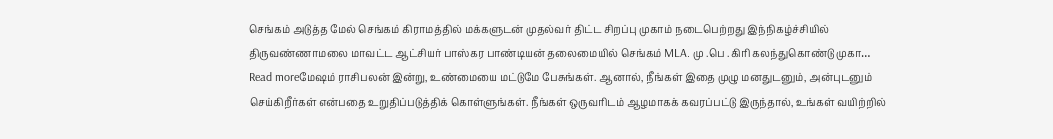செங்கம் அடுத்த மேல் செங்கம் கிராமத்தில் மக்களுடன் முதல்வர் திட்ட சிறப்பு முகாம் நடைபெற்றது இந்நிகழ்ச்சியில் திருவண்ணாமலை மாவட்ட ஆட்சியர் பாஸ்கர பாண்டியன் தலைமையில் செங்கம் MLA. மு .பெ .கிரி கலந்துகொண்டு முகா…
Read moreமேஷம் ராசிபலன் இன்று, உண்மையை மட்டுமே பேசுங்கள். ஆனால், நீங்கள் இதை முழு மனதுடனும், அன்புடனும் செய்கிறீர்கள் என்பதை உறுதிப்படுத்திக் கொள்ளுங்கள். நீங்கள் ஒருவரிடம் ஆழமாகக் கவரப்பட்டு இருந்தால், உங்கள் வயிற்றில்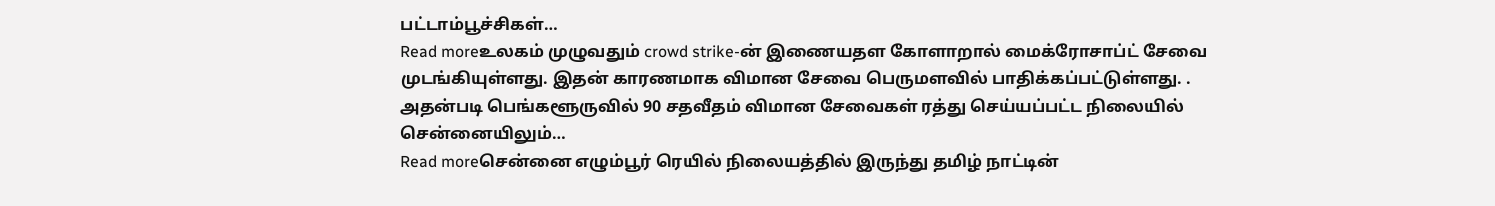பட்டாம்பூச்சிகள்…
Read moreஉலகம் முழுவதும் crowd strike-ன் இணையதள கோளாறால் மைக்ரோசாப்ட் சேவை முடங்கியுள்ளது. இதன் காரணமாக விமான சேவை பெருமளவில் பாதிக்கப்பட்டுள்ளது. . அதன்படி பெங்களூருவில் 90 சதவீதம் விமான சேவைகள் ரத்து செய்யப்பட்ட நிலையில் சென்னையிலும்…
Read moreசென்னை எழும்பூர் ரெயில் நிலையத்தில் இருந்து தமிழ் நாட்டின்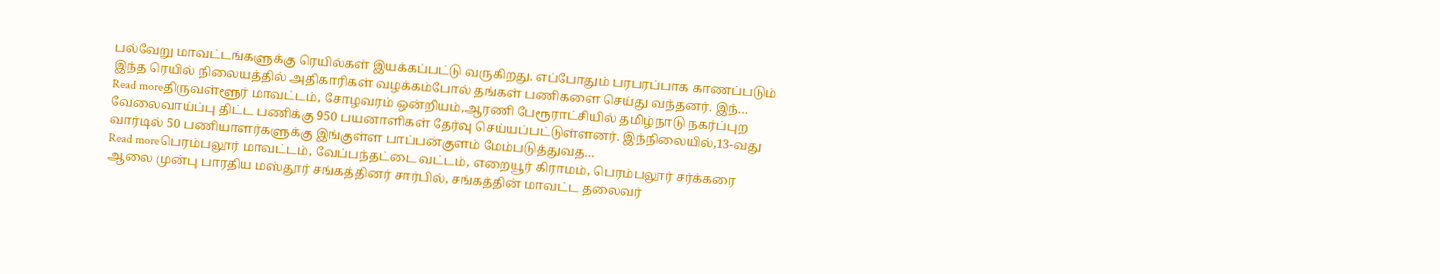பல்வேறு மாவட்டங்களுக்கு ரெயில்கள் இயக்கப்பட்டு வருகிறது. எப்போதும் பரபரப்பாக காணப்படும் இந்த ரெயில் நிலையத்தில் அதிகாரிகள் வழக்கம்போல் தங்கள் பணிகளை செய்து வந்தனர். இந்…
Read moreதிருவள்ளூர் மாவட்டம், சோழவரம் ஒன்றியம்,ஆரணி பேரூராட்சியில் தமிழ்நாடு நகர்ப்புற வேலைவாய்ப்பு திட்ட பணிக்கு 950 பயனாளிகள் தேர்வு செய்யப்பட்டுள்ளனர். இந்நிலையில்,13-வது வார்டில் 50 பணியாளர்களுக்கு இங்குள்ள பாப்பன்குளம் மேம்படுத்துவத…
Read moreபெரம்பலூர் மாவட்டம், வேப்பந்தட்டை வட்டம், எறையூர் கிராமம், பெரம்பலூர் சர்க்கரை ஆலை முன்பு பாரதிய மஸ்தூர் சங்கத்தினர் சார்பில், சங்கத்தின் மாவட்ட தலைவர்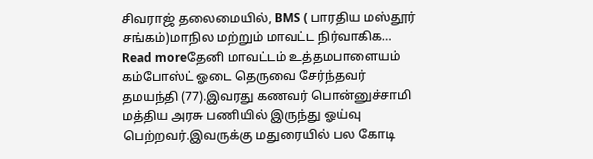சிவராஜ் தலைமையில், BMS ( பாரதிய மஸ்தூர் சங்கம்)மாநில மற்றும் மாவட்ட நிர்வாகிக…
Read moreதேனி மாவட்டம் உத்தமபாளையம் கம்போஸ்ட் ஓடை தெருவை சேர்ந்தவர் தமயந்தி (77).இவரது கணவர் பொன்னுச்சாமி மத்திய அரசு பணியில் இருந்து ஓய்வு பெற்றவர்.இவருக்கு மதுரையில் பல கோடி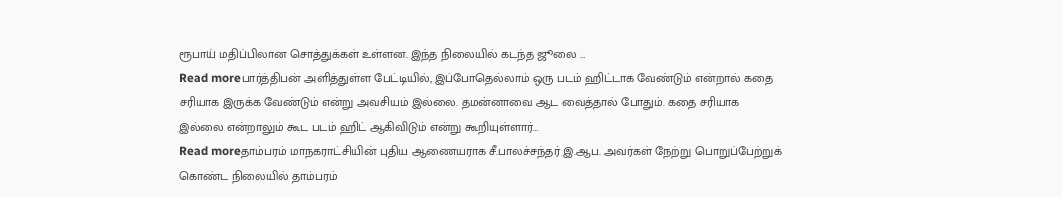ரூபாய் மதிப்பிலான சொத்துக்கள் உள்ளன. இந்த நிலையில் கடந்த ஜூலை …
Read moreபார்த்திபன் அளித்துள்ள பேட்டியில், இப்போதெல்லாம் ஒரு படம் ஹிட்டாக வேண்டும் என்றால் கதை சரியாக இருக்க வேண்டும் என்று அவசியம் இல்லை. தமன்னாவை ஆட வைத்தால் போதும். கதை சரியாக இல்லை என்றாலும் கூட படம் ஹிட் ஆகிவிடும் என்று கூறியுள்ளார்…
Read moreதாம்பரம் மாநகராட்சியின் புதிய ஆணையராக சீ.பாலச்சந்தர் இ.ஆப. அவர்கள் நேற்று பொறுப்பேற்றுக் கொண்ட நிலையில் தாம்பரம்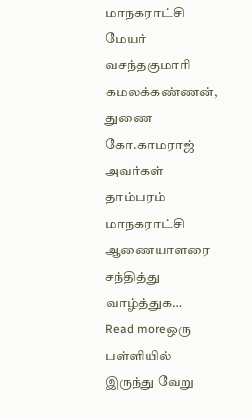மாநகராட்சி மேயர் வசந்தகுமாரி கமலக்கண்ணன், துணை கோ.காமராஜ் அவர்கள் தாம்பரம் மாநகராட்சி ஆணையாளரை சந்தித்து வாழ்த்துக…
Read moreஒரு பள்ளியில் இருந்து வேறு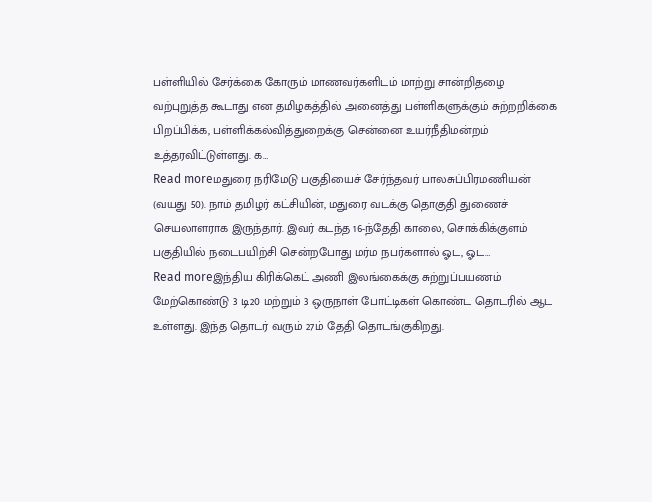பள்ளியில் சேர்க்கை கோரும் மாணவர்களிடம் மாற்று சான்றிதழை வற்புறுத்த கூடாது என தமிழகத்தில் அனைத்து பள்ளிகளுக்கும் சுற்றறிக்கை பிறப்பிக்க, பள்ளிக்கல்வித்துறைக்கு சென்னை உயர்நீதிமன்றம் உத்தரவிட்டுள்ளது. க…
Read moreமதுரை நரிமேடு பகுதியைச் சேர்ந்தவர் பாலசுப்பிரமணியன் (வயது 50). நாம் தமிழர் கட்சியின், மதுரை வடக்கு தொகுதி துணைச் செயலாளராக இருந்தார். இவர் கடந்த 16-ந்தேதி காலை, சொக்கிக்குளம் பகுதியில் நடைபயிற்சி சென்றபோது மர்ம நபர்களால் ஓட, ஓட…
Read moreஇந்திய கிரிக்கெட் அணி இலங்கைக்கு சுற்றுப்பயணம் மேற்கொண்டு 3 டி20 மற்றும் 3 ஒருநாள் போட்டிகள் கொண்ட தொடரில் ஆட உள்ளது. இந்த தொடர் வரும் 27ம் தேதி தொடங்குகிறது.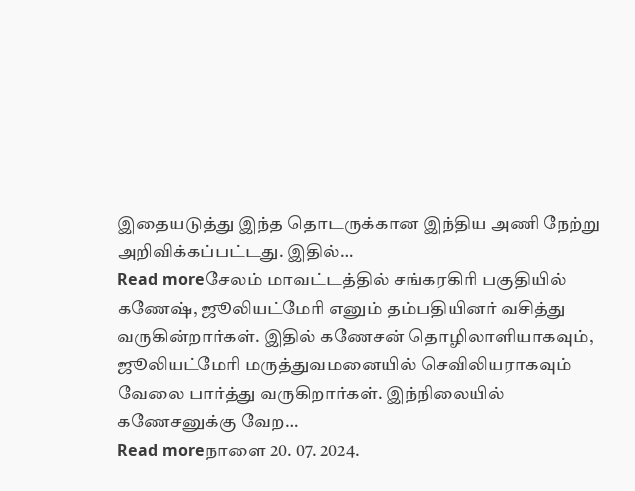இதையடுத்து இந்த தொடருக்கான இந்திய அணி நேற்று அறிவிக்கப்பட்டது. இதில்…
Read moreசேலம் மாவட்டத்தில் சங்கரகிரி பகுதியில் கணேஷ், ஜூலியட்மேரி எனும் தம்பதியினர் வசித்து வருகின்றார்கள். இதில் கணேசன் தொழிலாளியாகவும், ஜூலியட்மேரி மருத்துவமனையில் செவிலியராகவும் வேலை பார்த்து வருகிறார்கள். இந்நிலையில் கணேசனுக்கு வேற…
Read moreநாளை 20. 07. 2024.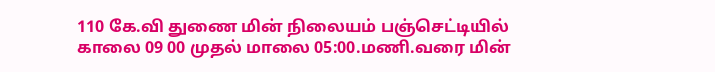110 கே.வி துணை மின் நிலையம் பஞ்செட்டியில் காலை 09 00 முதல் மாலை 05:00.மணி.வரை மின்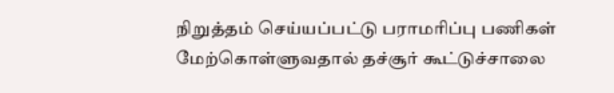நிறுத்தம் செய்யப்பட்டு பராமரிப்பு பணிகள் மேற்கொள்ளுவதால் தச்சூர் கூட்டுச்சாலை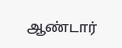ஆண்டார்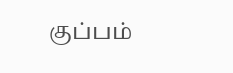குப்பம்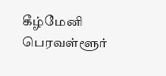கீழ்மேனி பெரவள்ளூர்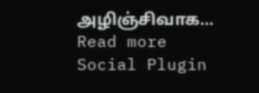அழிஞ்சிவாக…
Read more
Social Plugin